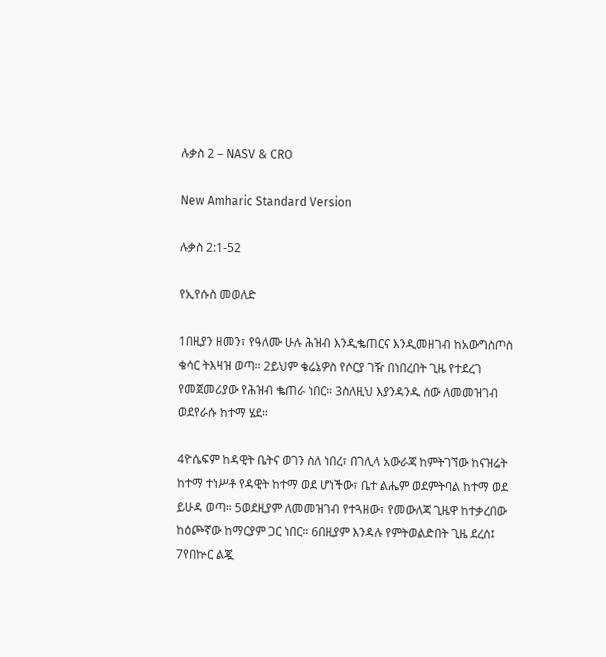ሉቃስ 2 – NASV & CRO

New Amharic Standard Version

ሉቃስ 2:1-52

የኢየሱስ መወለድ

1በዚያን ዘመን፣ የዓለሙ ሁሉ ሕዝብ እንዲቈጠርና እንዲመዘገብ ከአውግስጦስ ቄሳር ትእዛዝ ወጣ። 2ይህም ቄሬኔዎስ የሶርያ ገዥ በነበረበት ጊዜ የተደረገ የመጀመሪያው የሕዝብ ቈጠራ ነበር። 3ስለዚህ እያንዳንዱ ሰው ለመመዝገብ ወደየራሱ ከተማ ሄደ።

4ዮሴፍም ከዳዊት ቤትና ወገን ስለ ነበረ፣ በገሊላ አውራጃ ከምትገኘው ከናዝሬት ከተማ ተነሥቶ የዳዊት ከተማ ወደ ሆነችው፣ ቤተ ልሔም ወደምትባል ከተማ ወደ ይሁዳ ወጣ። 5ወደዚያም ለመመዝገብ የተጓዘው፣ የመውለጃ ጊዜዋ ከተቃረበው ከዕጮኛው ከማርያም ጋር ነበር። 6በዚያም እንዳሉ የምትወልድበት ጊዜ ደረሰ፤ 7የበኵር ልጇ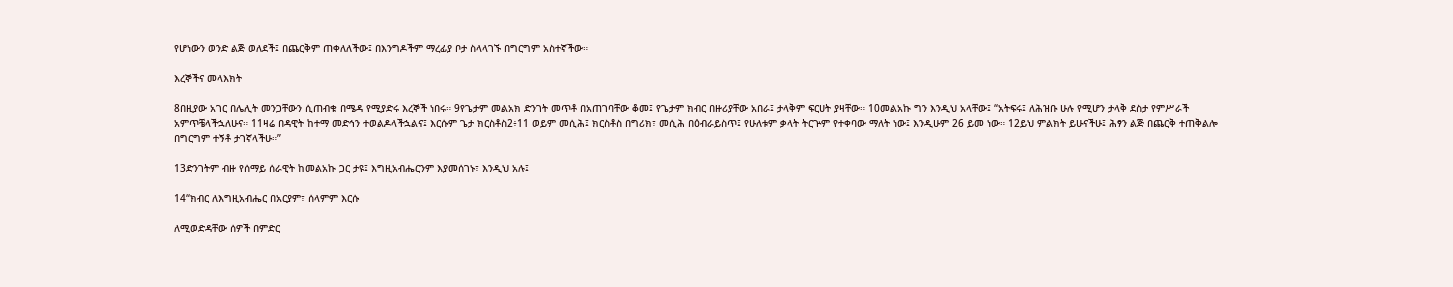የሆነውን ወንድ ልጅ ወለደች፤ በጨርቅም ጠቀለለችው፤ በእንግዶችም ማረፊያ ቦታ ስላላገኙ በግርግም አስተኛችው።

እረኞችና መላእክት

8በዚያው አገር በሌሊት መንጋቸውን ሲጠብቁ በሜዳ የሚያድሩ እረኞች ነበሩ። 9የጌታም መልአክ ድንገት መጥቶ በአጠገባቸው ቆመ፤ የጌታም ክብር በዙሪያቸው አበራ፤ ታላቅም ፍርሀት ያዛቸው። 10መልአኩ ግን እንዲህ አላቸው፤ “አትፍሩ፤ ለሕዝቡ ሁሉ የሚሆን ታላቅ ደስታ የምሥራች አምጥቼላችኋለሁና። 11ዛሬ በዳዊት ከተማ መድኅን ተወልዶላችኋልና፤ እርሱም ጌታ ክርስቶስ2፥11 ወይም መሲሕ፤ ክርስቶስ በግሪክ፣ መሲሕ በዕብራይስጥ፤ የሁለቱም ቃላት ትርጕም የተቀባው ማለት ነው፤ እንዲሁም 26 ይመ ነው። 12ይህ ምልክት ይሁናችሁ፤ ሕፃን ልጅ በጨርቅ ተጠቅልሎ በግርግም ተኝቶ ታገኛላችሁ።”

13ድንገትም ብዙ የሰማይ ሰራዊት ከመልአኩ ጋር ታዩ፤ እግዚአብሔርንም እያመሰገኑ፣ እንዲህ አሉ፤

14“ክብር ለእግዚአብሔር በአርያም፣ ሰላምም እርሱ

ለሚወድዳቸው ሰዎች በምድር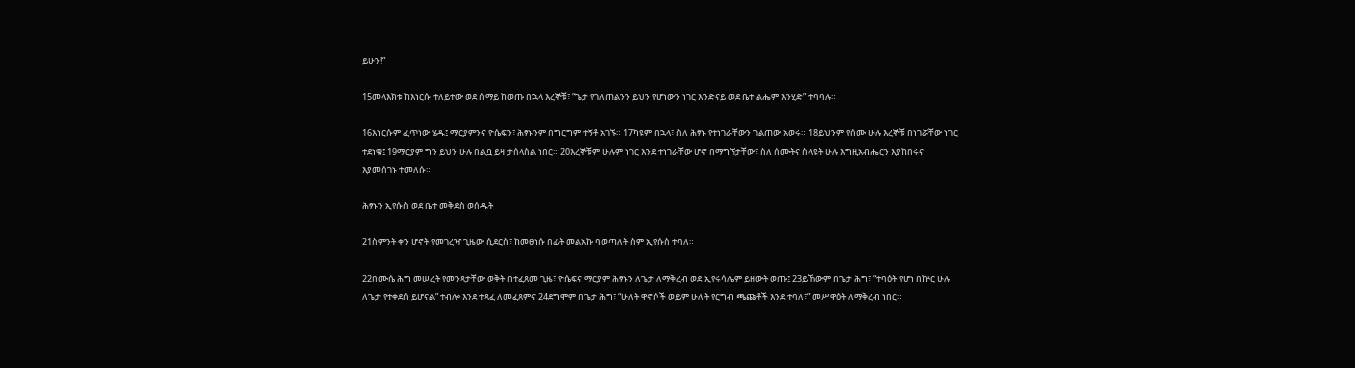ይሁን!”

15መላእክቱ ከእነርሱ ተለይተው ወደ ሰማይ ከወጡ በኋላ እረኞቹ፣ “ጌታ የገለጠልንን ይህን የሆነውን ነገር እንድናይ ወደ ቤተ ልሔም እንሂድ” ተባባሉ።

16እነርሱም ፈጥነው ሄዱ፤ ማርያምንና ዮሴፍን፣ ሕፃኑንም በግርግም ተኝቶ አገኙ። 17ካዩም በኋላ፣ ስለ ሕፃኑ የተነገራቸውን ገልጠው አወሩ። 18ይህንም የሰሙ ሁሉ እረኞቹ በነገሯቸው ነገር ተደነቁ፤ 19ማርያም ግን ይህን ሁሉ በልቧ ይዛ ታሰላስል ነበር። 20እረኞቹም ሁሉም ነገር እንደ ተነገራቸው ሆኖ በማግኘታቸው፣ ስለ ሰሙትና ስላዩት ሁሉ እግዚአብሔርን እያከበሩና እያመሰገኑ ተመለሱ።

ሕፃኑን ኢየሱስ ወደ ቤተ መቅደስ ወሰዱት

21ስምንት ቀን ሆኖት የመገረዣ ጊዜው ሲደርስ፣ ከመፀነሱ በፊት መልአኩ ባወጣለት ስም ኢየሱስ ተባለ።

22በሙሴ ሕግ መሠረት የመንጻታቸው ወቅት በተፈጸመ ጊዜ፣ ዮሴፍና ማርያም ሕፃኑን ለጌታ ለማቅረብ ወደ ኢየሩሳሌም ይዘውት ወጡ፤ 23ይኸውም በጌታ ሕግ፣ “ተባዕት የሆነ በኵር ሁሉ ለጌታ የተቀደሰ ይሆናል” ተብሎ እንደ ተጻፈ ለመፈጸምና 24ደግሞም በጌታ ሕግ፣ “ሁለት ዋኖሶች ወይም ሁለት የርግብ ጫጩቶች እንደ ተባለ፣” መሥዋዕት ለማቅረብ ነበር።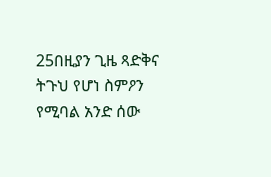25በዚያን ጊዜ ጻድቅና ትጉህ የሆነ ስምዖን የሚባል አንድ ሰው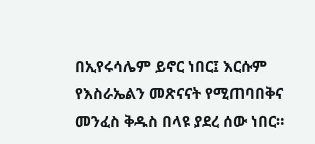በኢየሩሳሌም ይኖር ነበር፤ እርሱም የእስራኤልን መጽናናት የሚጠባበቅና መንፈስ ቅዱስ በላዩ ያደረ ሰው ነበር።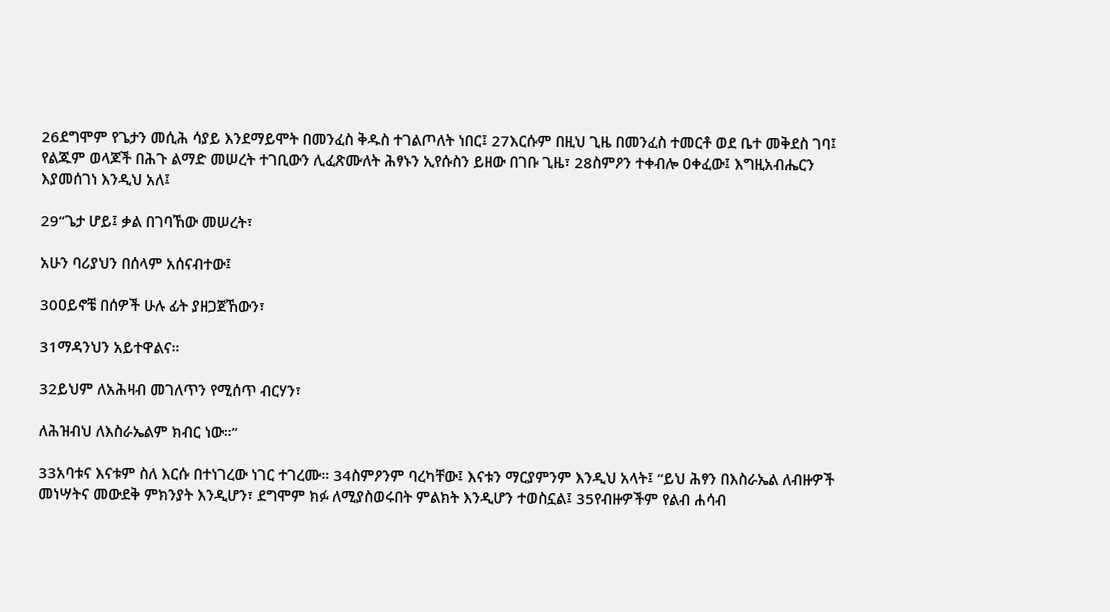26ደግሞም የጌታን መሲሕ ሳያይ እንደማይሞት በመንፈስ ቅዱስ ተገልጦለት ነበር፤ 27እርሱም በዚህ ጊዜ በመንፈስ ተመርቶ ወደ ቤተ መቅደስ ገባ፤ የልጁም ወላጆች በሕጉ ልማድ መሠረት ተገቢውን ሊፈጽሙለት ሕፃኑን ኢየሱስን ይዘው በገቡ ጊዜ፣ 28ስምዖን ተቀብሎ ዐቀፈው፤ እግዚአብሔርን እያመሰገነ እንዲህ አለ፤

29“ጌታ ሆይ፤ ቃል በገባኸው መሠረት፣

አሁን ባሪያህን በሰላም አሰናብተው፤

30ዐይኖቼ በሰዎች ሁሉ ፊት ያዘጋጀኸውን፣

31ማዳንህን አይተዋልና።

32ይህም ለአሕዛብ መገለጥን የሚሰጥ ብርሃን፣

ለሕዝብህ ለእስራኤልም ክብር ነው።”

33አባቱና እናቱም ስለ እርሱ በተነገረው ነገር ተገረሙ። 34ስምዖንም ባረካቸው፤ እናቱን ማርያምንም እንዲህ አላት፤ “ይህ ሕፃን በእስራኤል ለብዙዎች መነሣትና መውደቅ ምክንያት እንዲሆን፣ ደግሞም ክፉ ለሚያስወሩበት ምልክት እንዲሆን ተወስኗል፤ 35የብዙዎችም የልብ ሐሳብ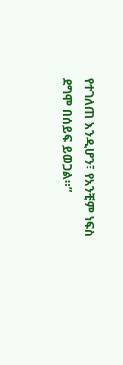የተገለጠ እንዲሆን፣ የአንቺም ነፍስ ደግሞ በሰይፍ ይወጋል።”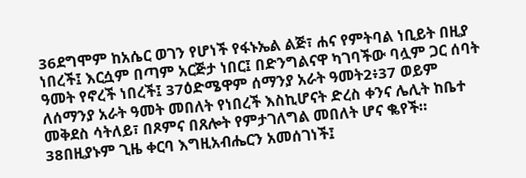36ደግሞም ከአሴር ወገን የሆነች የፋኑኤል ልጅ፣ ሐና የምትባል ነቢይት በዚያ ነበረች፤ እርሷም በጣም አርጅታ ነበር፤ በድንግልናዋ ካገባችው ባሏም ጋር ሰባት ዓመት የኖረች ነበረች፤ 37ዕድሜዋም ሰማንያ አራት ዓመት2፥37 ወይም ለሰማንያ አራት ዓመት መበለት የነበረች እስኪሆናት ድረስ ቀንና ሌሊት ከቤተ መቅደስ ሳትለይ፣ በጾምና በጸሎት የምታገለግል መበለት ሆና ቈየች። 38በዚያኑም ጊዜ ቀርባ እግዚአብሔርን አመሰገነች፤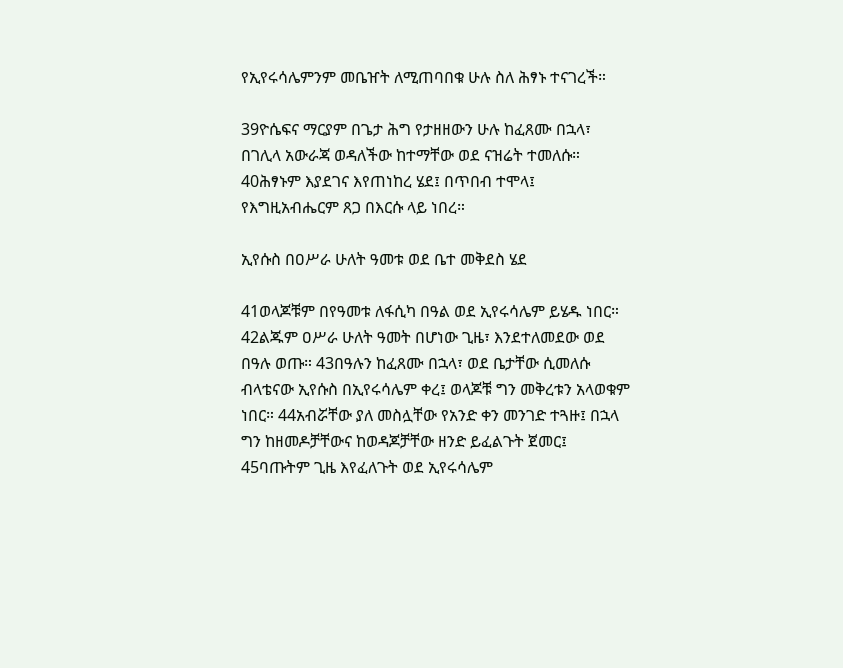የኢየሩሳሌምንም መቤዠት ለሚጠባበቁ ሁሉ ስለ ሕፃኑ ተናገረች።

39ዮሴፍና ማርያም በጌታ ሕግ የታዘዘውን ሁሉ ከፈጸሙ በኋላ፣ በገሊላ አውራጃ ወዳለችው ከተማቸው ወደ ናዝሬት ተመለሱ። 40ሕፃኑም እያደገና እየጠነከረ ሄደ፤ በጥበብ ተሞላ፤ የእግዚአብሔርም ጸጋ በእርሱ ላይ ነበረ።

ኢየሱስ በዐሥራ ሁለት ዓመቱ ወደ ቤተ መቅደስ ሄደ

41ወላጆቹም በየዓመቱ ለፋሲካ በዓል ወደ ኢየሩሳሌም ይሄዱ ነበር። 42ልጁም ዐሥራ ሁለት ዓመት በሆነው ጊዜ፣ እንደተለመደው ወደ በዓሉ ወጡ። 43በዓሉን ከፈጸሙ በኋላ፣ ወደ ቤታቸው ሲመለሱ ብላቴናው ኢየሱስ በኢየሩሳሌም ቀረ፤ ወላጆቹ ግን መቅረቱን አላወቁም ነበር። 44አብሯቸው ያለ መስሏቸው የአንድ ቀን መንገድ ተጓዙ፤ በኋላ ግን ከዘመዶቻቸውና ከወዳጆቻቸው ዘንድ ይፈልጉት ጀመር፤ 45ባጡትም ጊዜ እየፈለጉት ወደ ኢየሩሳሌም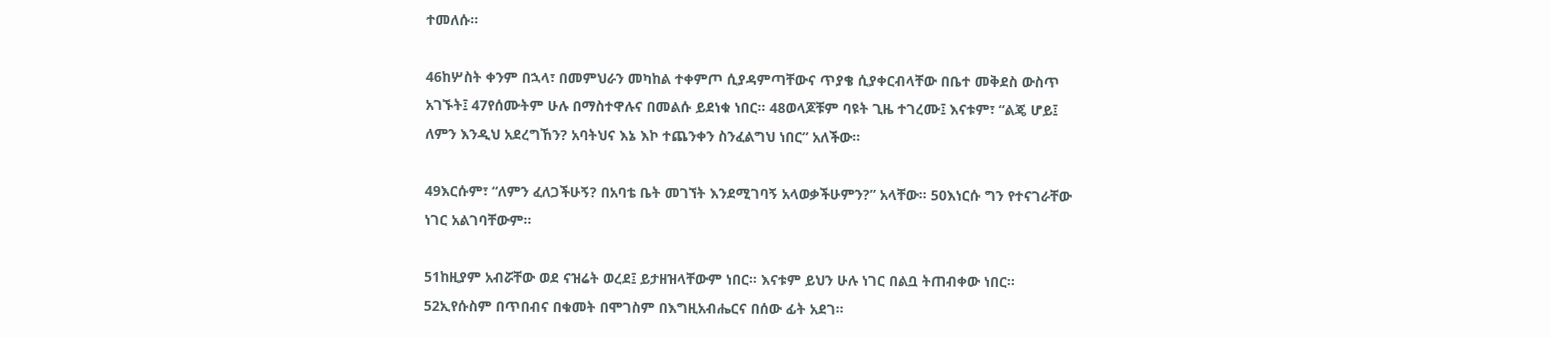ተመለሱ።

46ከሦስት ቀንም በኋላ፣ በመምህራን መካከል ተቀምጦ ሲያዳምጣቸውና ጥያቄ ሲያቀርብላቸው በቤተ መቅደስ ውስጥ አገኙት፤ 47የሰሙትም ሁሉ በማስተዋሉና በመልሱ ይደነቁ ነበር። 48ወላጆቹም ባዩት ጊዜ ተገረሙ፤ እናቱም፣ “ልጄ ሆይ፤ ለምን እንዲህ አደረግኸን? አባትህና እኔ እኮ ተጨንቀን ስንፈልግህ ነበር” አለችው።

49እርሱም፣ “ለምን ፈለጋችሁኝ? በአባቴ ቤት መገኘት እንደሚገባኝ አላወቃችሁምን?” አላቸው። 50እነርሱ ግን የተናገራቸው ነገር አልገባቸውም።

51ከዚያም አብሯቸው ወደ ናዝሬት ወረደ፤ ይታዘዝላቸውም ነበር። እናቱም ይህን ሁሉ ነገር በልቧ ትጠብቀው ነበር። 52ኢየሱስም በጥበብና በቁመት በሞገስም በእግዚአብሔርና በሰው ፊት አደገ።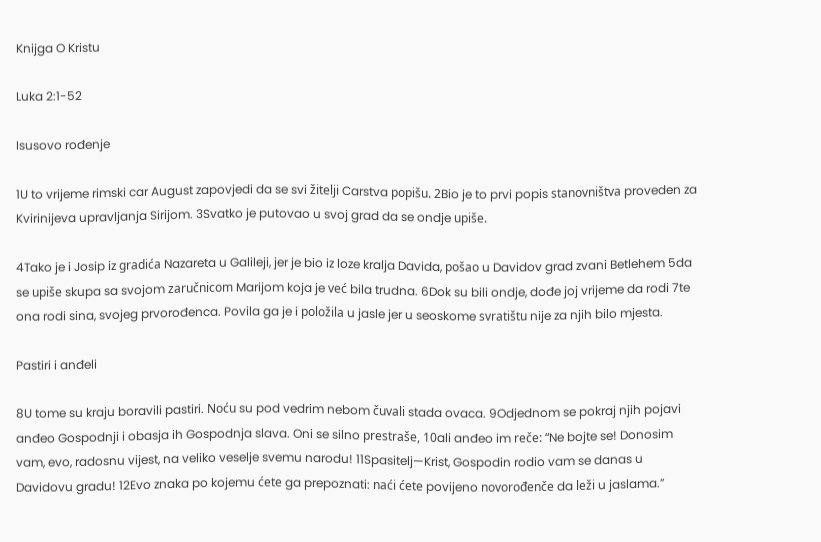Knijga O Kristu

Luka 2:1-52

Isusovo rođenje

1U to vrijeme rimski car August zapovjedi da se svi žitelji Carstva popišu. 2Bio je to prvi popis stanovništva proveden za Kvirinijeva upravljanja Sirijom. 3Svatko je putovao u svoj grad da se ondje upiše.

4Tako je i Josip iz gradića Nazareta u Galileji, jer je bio iz loze kralja Davida, pošao u Davidov grad zvani Betlehem 5da se upiše skupa sa svojom zaručnicom Marijom koja je već bila trudna. 6Dok su bili ondje, dođe joj vrijeme da rodi 7te ona rodi sina, svojeg prvorođenca. Povila ga je i položila u jasle jer u seoskome svratištu nije za njih bilo mjesta.

Pastiri i anđeli

8U tome su kraju boravili pastiri. Noću su pod vedrim nebom čuvali stada ovaca. 9Odjednom se pokraj njih pojavi anđeo Gospodnji i obasja ih Gospodnja slava. Oni se silno prestraše, 10ali anđeo im reče: “Ne bojte se! Donosim vam, evo, radosnu vijest, na veliko veselje svemu narodu! 11Spasitelj—Krist, Gospodin rodio vam se danas u Davidovu gradu! 12Evo znaka po kojemu ćete ga prepoznati: naći ćete povijeno novorođenče da leži u jaslama.”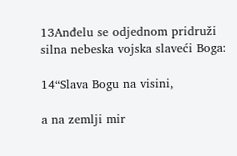13Anđelu se odjednom pridruži silna nebeska vojska slaveći Boga:

14“Slava Bogu na visini,

a na zemlji mir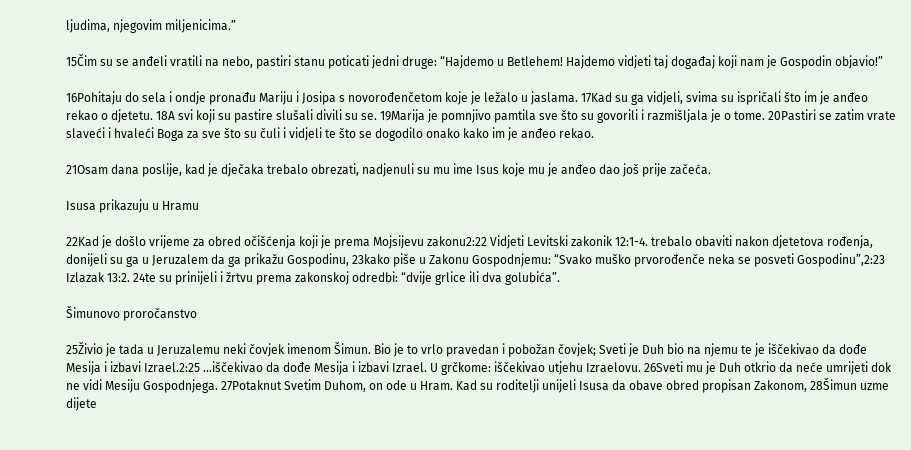ljudima, njegovim miljenicima.”

15Čim su se anđeli vratili na nebo, pastiri stanu poticati jedni druge: “Hajdemo u Betlehem! Hajdemo vidjeti taj događaj koji nam je Gospodin objavio!”

16Pohitaju do sela i ondje pronađu Mariju i Josipa s novorođenčetom koje je ležalo u jaslama. 17Kad su ga vidjeli, svima su ispričali što im je anđeo rekao o djetetu. 18A svi koji su pastire slušali divili su se. 19Marija je pomnjivo pamtila sve što su govorili i razmišljala je o tome. 20Pastiri se zatim vrate slaveći i hvaleći Boga za sve što su čuli i vidjeli te što se dogodilo onako kako im je anđeo rekao.

21Osam dana poslije, kad je dječaka trebalo obrezati, nadjenuli su mu ime Isus koje mu je anđeo dao još prije začeća.

Isusa prikazuju u Hramu

22Kad je došlo vrijeme za obred očišćenja koji je prema Mojsijevu zakonu2:22 Vidjeti Levitski zakonik 12:1-4. trebalo obaviti nakon djetetova rođenja, donijeli su ga u Jeruzalem da ga prikažu Gospodinu, 23kako piše u Zakonu Gospodnjemu: “Svako muško prvorođenče neka se posveti Gospodinu”,2:23 Izlazak 13:2. 24te su prinijeli i žrtvu prema zakonskoj odredbi: “dvije grlice ili dva golubića”.

Šimunovo proročanstvo

25Živio je tada u Jeruzalemu neki čovjek imenom Šimun. Bio je to vrlo pravedan i pobožan čovjek; Sveti je Duh bio na njemu te je iščekivao da dođe Mesija i izbavi Izrael.2:25 …iščekivao da dođe Mesija i izbavi Izrael. U grčkome: iščekivao utjehu Izraelovu. 26Sveti mu je Duh otkrio da neće umrijeti dok ne vidi Mesiju Gospodnjega. 27Potaknut Svetim Duhom, on ode u Hram. Kad su roditelji unijeli Isusa da obave obred propisan Zakonom, 28Šimun uzme dijete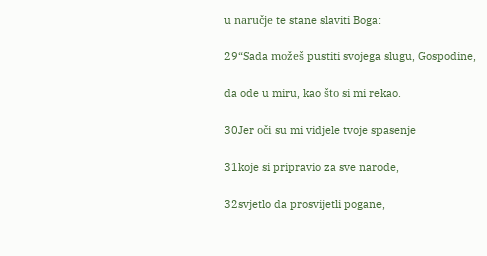u naručje te stane slaviti Boga:

29“Sada možeš pustiti svojega slugu, Gospodine,

da ode u miru, kao što si mi rekao.

30Jer oči su mi vidjele tvoje spasenje

31koje si pripravio za sve narode,

32svjetlo da prosvijetli pogane,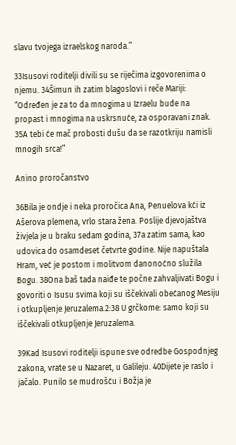slavu tvojega izraelskog naroda.”

33Isusovi roditelji divili su se riječima izgovorenima o njemu. 34Šimun ih zatim blagoslovi i reče Mariji: “Određen je za to da mnogima u Izraelu bude na propast i mnogima na uskrsnuće, za osporavani znak. 35A tebi će mač probosti dušu da se razotkriju namisli mnogih srca!”

Anino proročanstvo

36Bila je ondje i neka proročica Ana, Penuelova kći iz Ašerova plemena, vrlo stara žena. Poslije djevojaštva živjela je u braku sedam godina, 37a zatim sama, kao udovica do osamdeset četvrte godine. Nije napuštala Hram, već je postom i molitvom danonoćno služila Bogu. 38Ona baš tada naiđe te počne zahvaljivati Bogu i govoriti o Isusu svima koji su iščekivali obećanog Mesiju i otkupljenje Jeruzalema.2:38 U grčkome: samo koji su iščekivali otkupljenje Jeruzalema.

39Kad Isusovi roditelji ispune sve odredbe Gospodnjeg zakona, vrate se u Nazaret, u Galileju. 40Dijete je raslo i jačalo. Punilo se mudrošću i Božja je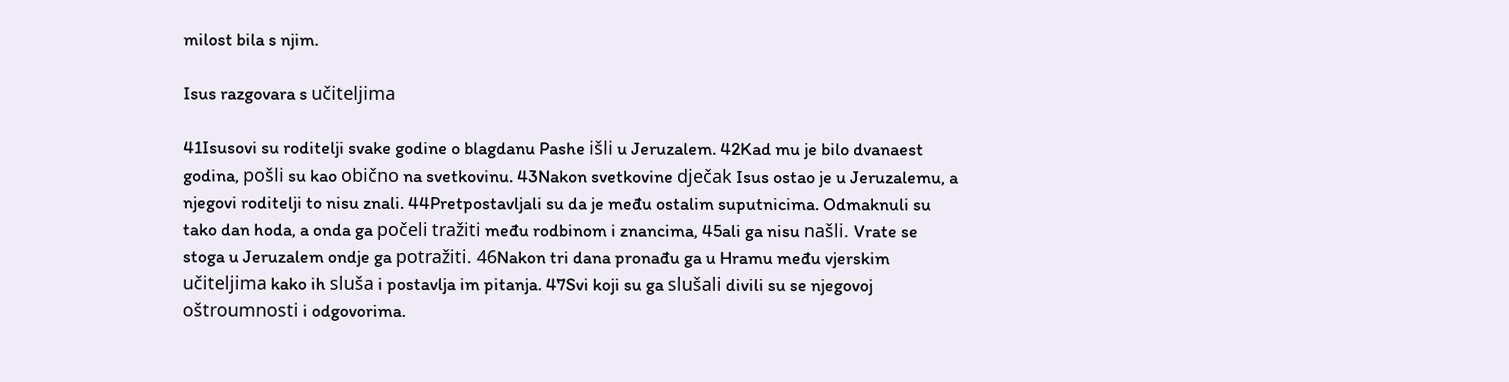milost bila s njim.

Isus razgovara s učiteljima

41Isusovi su roditelji svake godine o blagdanu Pashe išli u Jeruzalem. 42Kad mu je bilo dvanaest godina, pošli su kao obično na svetkovinu. 43Nakon svetkovine dječak Isus ostao je u Jeruzalemu, a njegovi roditelji to nisu znali. 44Pretpostavljali su da je među ostalim suputnicima. Odmaknuli su tako dan hoda, a onda ga počeli tražiti među rodbinom i znancima, 45ali ga nisu našli. Vrate se stoga u Jeruzalem ondje ga potražiti. 46Nakon tri dana pronađu ga u Hramu među vjerskim učiteljima kako ih sluša i postavlja im pitanja. 47Svi koji su ga slušali divili su se njegovoj oštroumnosti i odgovorima.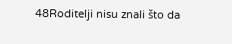48Roditelji nisu znali što da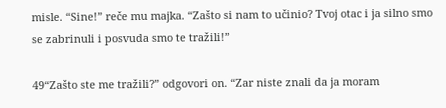misle. “Sine!” reče mu majka. “Zašto si nam to učinio? Tvoj otac i ja silno smo se zabrinuli i posvuda smo te tražili!”

49“Zašto ste me tražili?” odgovori on. “Zar niste znali da ja moram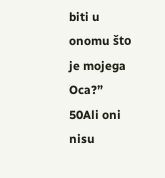biti u onomu što je mojega Oca?” 50Ali oni nisu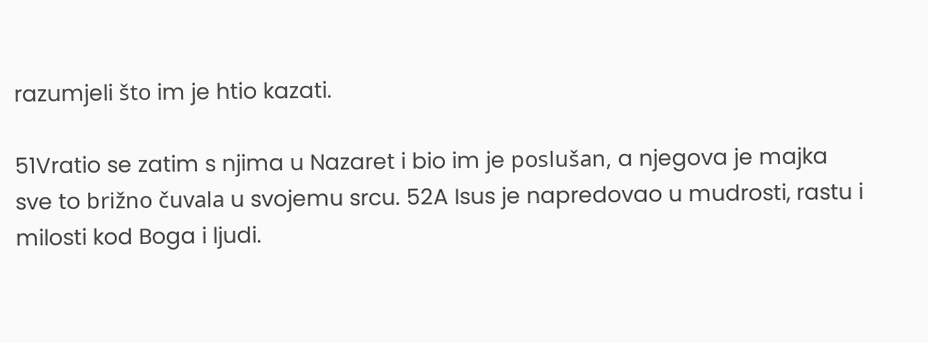razumjeli što im je htio kazati.

51Vratio se zatim s njima u Nazaret i bio im je poslušan, a njegova je majka sve to brižno čuvala u svojemu srcu. 52A Isus je napredovao u mudrosti, rastu i milosti kod Boga i ljudi.